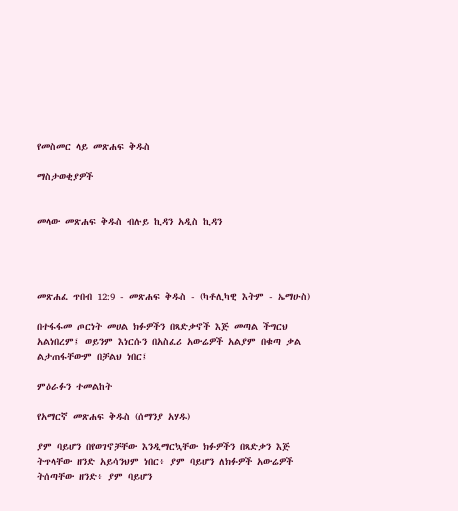የመስመር ላይ መጽሐፍ ቅዱስ

ማስታወቂያዎች


መላው መጽሐፍ ቅዱስ ብሉይ ኪዳን አዲስ ኪዳን




መጽሐፈ ጥበብ 12:9 - መጽሐፍ ቅዱስ - (ካቶሊካዊ እትም - ኤማሁስ)

በተፋፋመ ጦርነት መሀል ክፉዎችን በጻድቃኖች እጅ መጣል ችግርህ አልነበረም፤ ወይንም እነርሱን በአስፈሪ አውሬዎች አልያም በቁጣ ቃል ልታጠፋቸውም በቻልህ ነበር፤

ምዕራፉን ተመልከት

የአማርኛ መጽሐፍ ቅዱስ (ሰማንያ አሃዱ)

ያም ባይሆን በየወገኖቻቸው እንዲማርኳቸው ክፉዎችን በጻድቃን እጅ ትጥላቸው ዘንድ አይሳንህም ነበር፥ ያም ባይሆን ለክፉዎች አውሬዎች ትሰጣቸው ዘንድ፥ ያም ባይሆን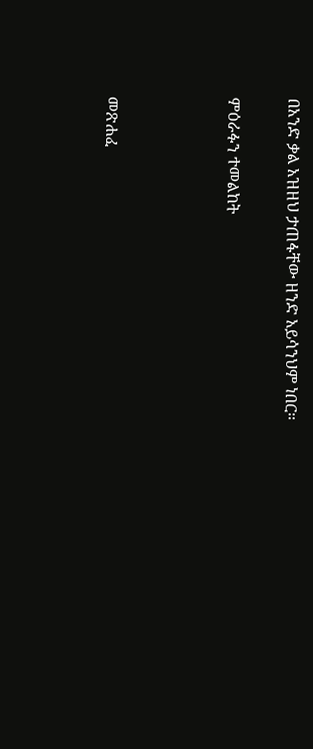በአንድ ቃል አዝዘህ ታጠፋቸው ዘንድ አይሳንህም ነበር።

ምዕራፉን ተመልከት



መጽሐፈ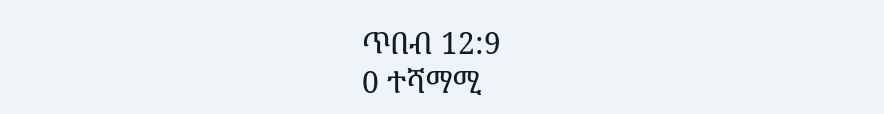ጥበብ 12:9
0 ተሻማሚ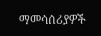ማመሳሰሪያዎች